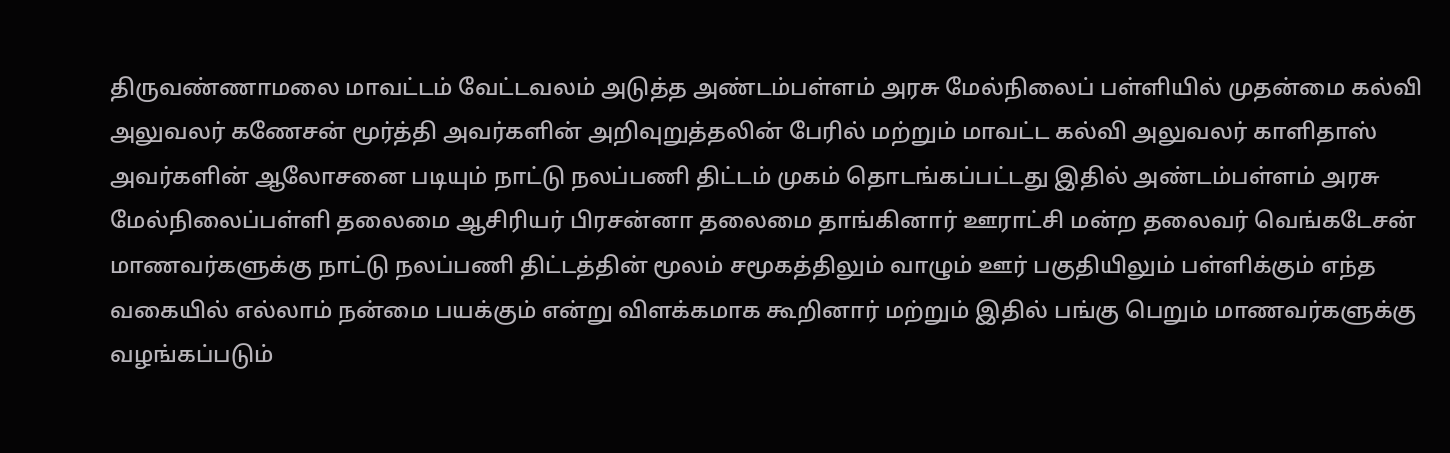திருவண்ணாமலை மாவட்டம் வேட்டவலம் அடுத்த அண்டம்பள்ளம் அரசு மேல்நிலைப் பள்ளியில் முதன்மை கல்வி அலுவலர் கணேசன் மூர்த்தி அவர்களின் அறிவுறுத்தலின் பேரில் மற்றும் மாவட்ட கல்வி அலுவலர் காளிதாஸ் அவர்களின் ஆலோசனை படியும் நாட்டு நலப்பணி திட்டம் முகம் தொடங்கப்பட்டது இதில் அண்டம்பள்ளம் அரசு மேல்நிலைப்பள்ளி தலைமை ஆசிரியர் பிரசன்னா தலைமை தாங்கினார் ஊராட்சி மன்ற தலைவர் வெங்கடேசன் மாணவர்களுக்கு நாட்டு நலப்பணி திட்டத்தின் மூலம் சமூகத்திலும் வாழும் ஊர் பகுதியிலும் பள்ளிக்கும் எந்த வகையில் எல்லாம் நன்மை பயக்கும் என்று விளக்கமாக கூறினார் மற்றும் இதில் பங்கு பெறும் மாணவர்களுக்கு வழங்கப்படும்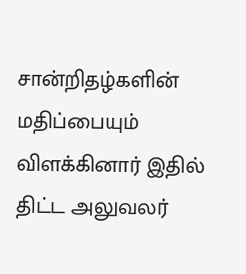சான்றிதழ்களின் மதிப்பையும் விளக்கினார் இதில் திட்ட அலுவலர்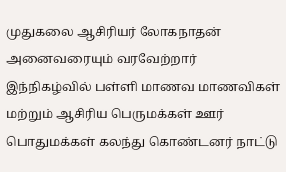முதுகலை ஆசிரியர் லோகநாதன் அனைவரையும் வரவேற்றார் இந்நிகழ்வில் பள்ளி மாணவ மாணவிகள் மற்றும் ஆசிரிய பெருமக்கள் ஊர் பொதுமக்கள் கலந்து கொண்டனர் நாட்டு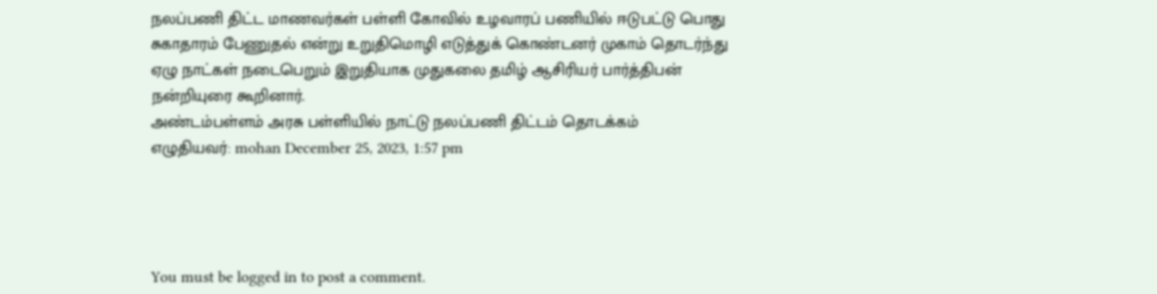நலப்பணி திட்ட மாணவர்கள் பள்ளி கோவில் உழவாரப் பணியில் ஈடுபட்டு பொது சுகாதாரம் பேணுதல் என்று உறுதிமொழி எடுத்துக் கொண்டனர் முகாம் தொடர்ந்து ஏழு நாட்கள் நடைபெறும் இறுதியாக முதுகலை தமிழ் ஆசிரியர் பார்த்திபன் நன்றியுரை கூறினார்.
அண்டம்பள்ளம் அரசு பள்ளியில் நாட்டு நலப்பணி திட்டம் தொடக்கம்
எழுதியவர்: mohan December 25, 2023, 1:57 pm




You must be logged in to post a comment.